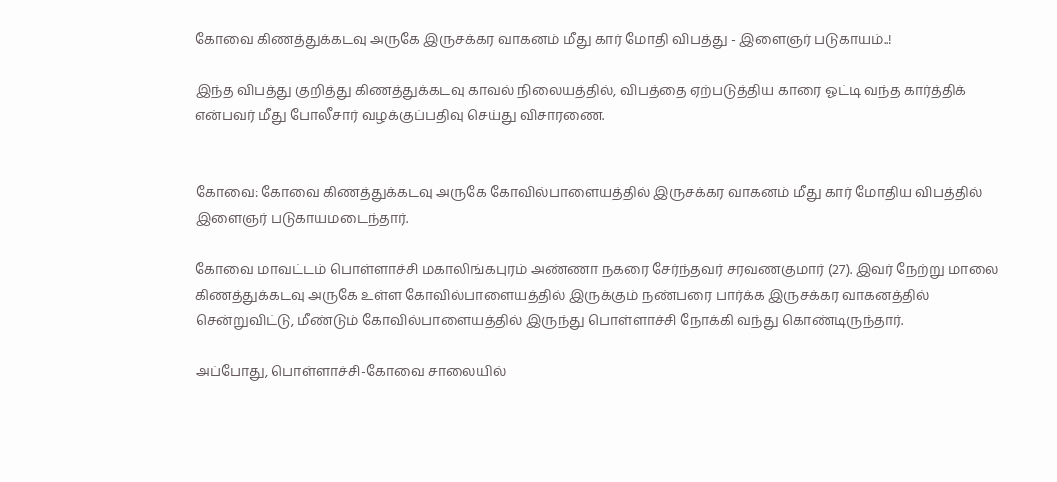கோவை கிணத்துக்கடவு அருகே இருசக்கர வாகனம் மீது கார் மோதி விபத்து - இளைஞர் படுகாயம்..!

இந்த விபத்து குறித்து கிணத்துக்கடவு காவல் நிலையத்தில், விபத்தை ஏற்படுத்திய காரை ஓட்டி வந்த கார்த்திக் என்பவர் மீது போலீசார் வழக்குப்பதிவு செய்து விசாரணை.


கோவை: கோவை கிணத்துக்கடவு அருகே கோவில்பாளையத்தில் இருசக்கர வாகனம் மீது கார் மோதிய விபத்தில் இளைஞர் படுகாயமடைந்தார்.

கோவை மாவட்டம் பொள்ளாச்சி மகாலிங்கபுரம் அண்ணா நகரை சேர்ந்தவர் சரவணகுமார் (27). இவர் நேற்று மாலை கிணத்துக்கடவு அருகே உள்ள கோவில்பாளையத்தில் இருக்கும் நண்பரை பார்க்க இருசக்கர வாகனத்தில் சென்றுவிட்டு, மீண்டும் கோவில்பாளையத்தில் இருந்து பொள்ளாச்சி நோக்கி வந்து கொண்டிருந்தார்.

அப்போது, பொள்ளாச்சி-கோவை சாலையில்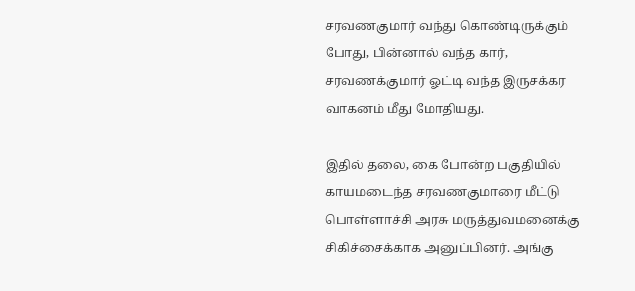சரவணகுமார் வந்து கொண்டிருக்கும் போது, பின்னால் வந்த கார், சரவணக்குமார் ஓட்டி வந்த இருசக்கர வாகனம் மீது மோதியது.

இதில் தலை, கை போன்ற பகுதியில் காயமடைந்த சரவணகுமாரை மீட்டு பொள்ளாச்சி அரசு மருத்துவமனைக்கு சிகிச்சைக்காக அனுப்பினர். அங்கு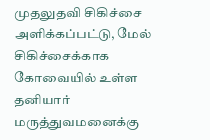முதலுதவி சிகிச்சை அளிக்கப்பட்டு, மேல் சிகிச்சைக்காக கோவையில் உள்ள தனியார் மருத்துவமனைக்கு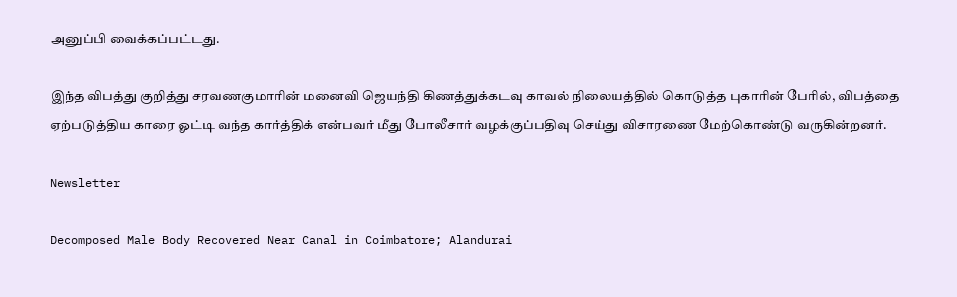அனுப்பி வைக்கப்பட்டது.

இந்த விபத்து குறித்து சரவணகுமாரின் மனைவி ஜெயந்தி கிணத்துக்கடவு காவல் நிலையத்தில் கொடுத்த புகாரின் பேரில், விபத்தை ஏற்படுத்திய காரை ஓட்டி வந்த கார்த்திக் என்பவர் மீது போலீசார் வழக்குப்பதிவு செய்து விசாரணை மேற்கொண்டு வருகின்றனர்.

Newsletter

Decomposed Male Body Recovered Near Canal in Coimbatore; Alandurai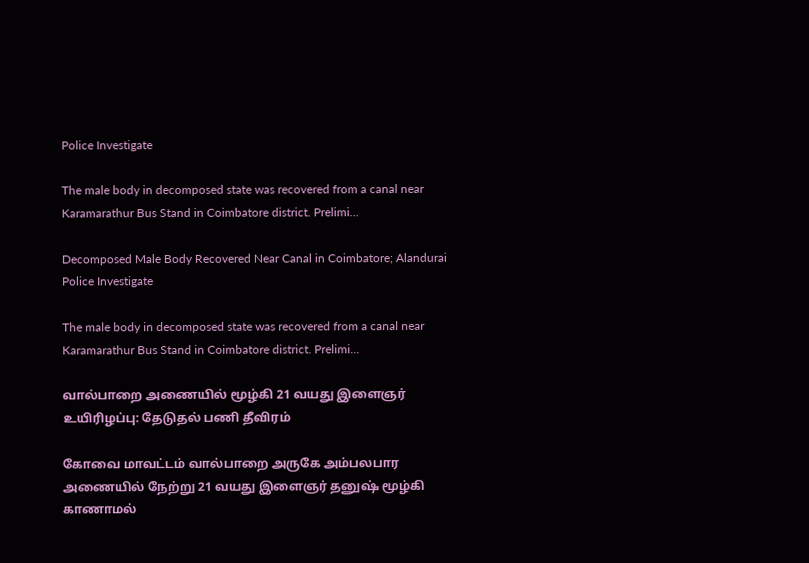Police Investigate

The male body in decomposed state was recovered from a canal near Karamarathur Bus Stand in Coimbatore district. Prelimi...

Decomposed Male Body Recovered Near Canal in Coimbatore; Alandurai Police Investigate

The male body in decomposed state was recovered from a canal near Karamarathur Bus Stand in Coimbatore district. Prelimi...

வால்பாறை அணையில் மூழ்கி 21 வயது இளைஞர் உயிரிழப்பு: தேடுதல் பணி தீவிரம்

கோவை மாவட்டம் வால்பாறை அருகே அம்பலபார அணையில் நேற்று 21 வயது இளைஞர் தனுஷ் மூழ்கி காணாமல்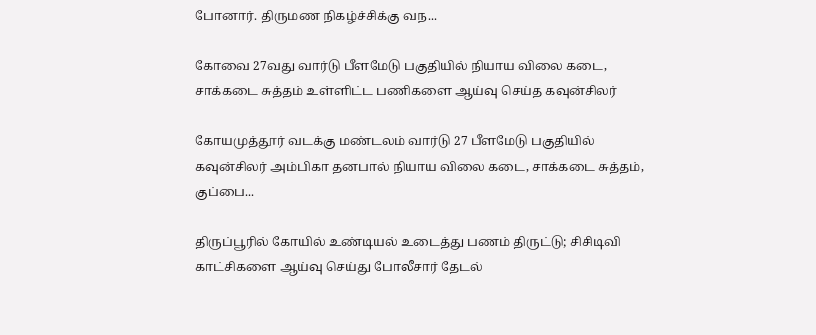போனார். திருமண நிகழ்ச்சிக்கு வந...

கோவை 27வது வார்டு பீளமேடு பகுதியில் நியாய விலை கடை, சாக்கடை சுத்தம் உள்ளிட்ட பணிகளை ஆய்வு செய்த கவுன்சிலர்

கோயமுத்தூர் வடக்கு மண்டலம் வார்டு 27 பீளமேடு பகுதியில் கவுன்சிலர் அம்பிகா தனபால் நியாய விலை கடை, சாக்கடை சுத்தம், குப்பை...

திருப்பூரில் கோயில் உண்டியல் உடைத்து பணம் திருட்டு; சிசிடிவி காட்சிகளை ஆய்வு செய்து போலீசார் தேடல்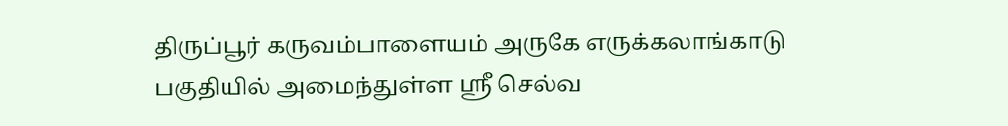திருப்பூர் கருவம்பாளையம் அருகே எருக்கலாங்காடு பகுதியில் அமைந்துள்ள ஸ்ரீ செல்வ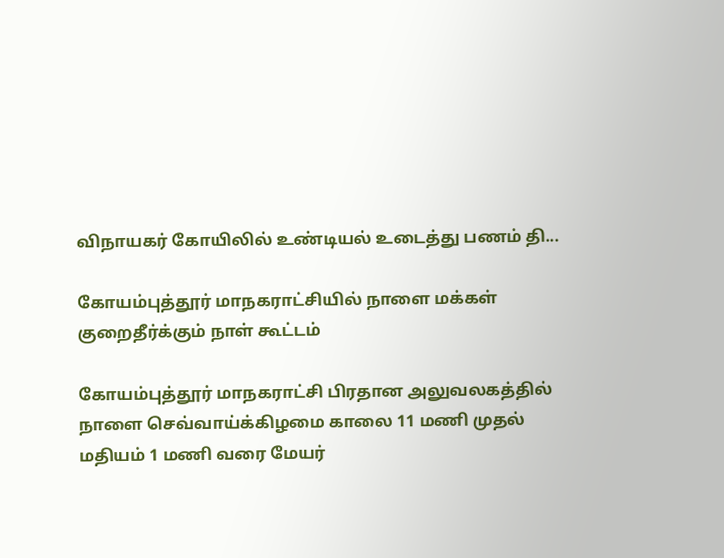விநாயகர் கோயிலில் உண்டியல் உடைத்து பணம் தி...

கோயம்புத்தூர் மாநகராட்சியில் நாளை மக்கள் குறைதீர்க்கும் நாள் கூட்டம்

கோயம்புத்தூர் மாநகராட்சி பிரதான அலுவலகத்தில் நாளை செவ்வாய்க்கிழமை காலை 11 மணி முதல் மதியம் 1 மணி வரை மேயர்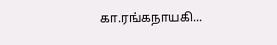கா.ரங்கநாயகி...